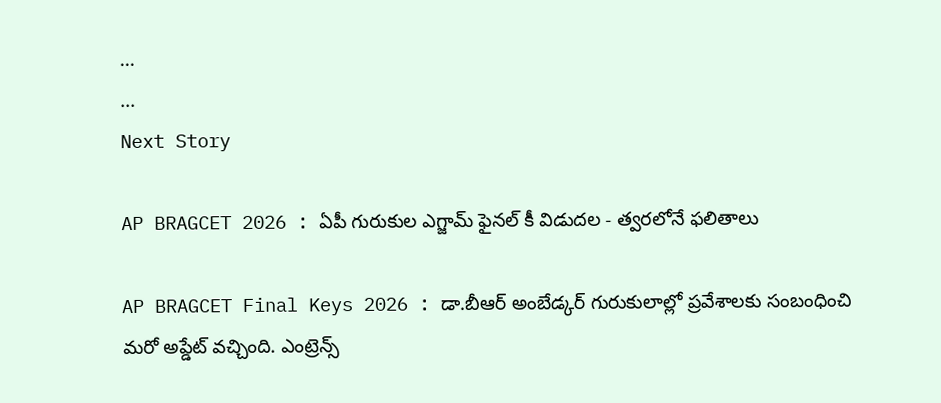...
...
Next Story

AP BRAGCET 2026 : ఏపీ గురుకుల ఎగ్జామ్ ఫైనల్ కీ విడుదల - త్వరలోనే ఫలితాలు

AP BRAGCET Final Keys 2026 : డా.బీఆర్‌ అంబేడ్కర్‌ గురుకులాల్లో ప్రవేశాలకు సంబంధించి మరో అప్డేట్ వచ్చింది. ఎంట్రెన్స్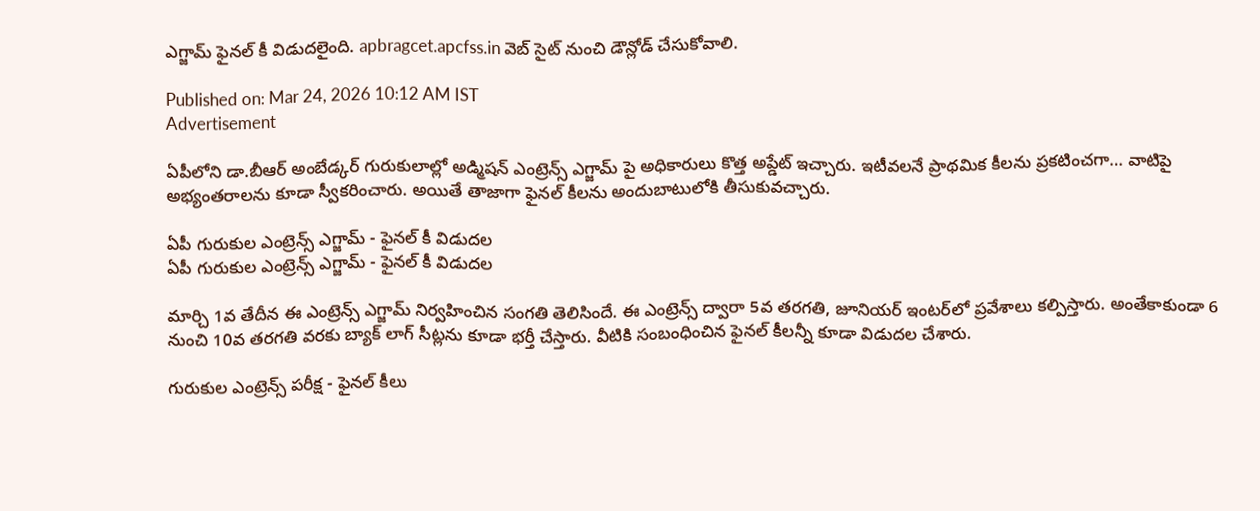ఎగ్జామ్ ఫైనల్ కీ విడుదలైంది. apbragcet.apcfss.in వెబ్ సైట్ నుంచి డౌన్లోడ్ చేసుకోవాలి.

Published on: Mar 24, 2026 10:12 AM IST
Advertisement

ఏపీలోని డా.బీఆర్‌ అంబేడ్కర్‌ గురుకులాల్లో అడ్మిషన్ ఎంట్రెన్స్ ఎగ్జామ్ పై అధికారులు కొత్త అప్డేట్ ఇచ్చారు. ఇటీవలనే ప్రాథమిక కీలను ప్రకటించగా… వాటిపై అభ్యంతరాలను కూడా స్వీకరించారు. అయితే తాజాగా ఫైనల్ కీలను అందుబాటులోకి తీసుకువచ్చారు.

ఏపీ గురుకుల ఎంట్రెన్స్ ఎగ్జామ్ - ఫైనల్ కీ విడుదల
ఏపీ గురుకుల ఎంట్రెన్స్ ఎగ్జామ్ - ఫైనల్ కీ విడుదల

మార్చి 1వ తేదీన ఈ ఎంట్రెన్స్ ఎగ్జామ్ నిర్వహించిన సంగతి తెలిసిందే. ఈ ఎంట్రెన్స్ ద్వారా 5వ తరగతి, జూనియర్‌ ఇంటర్‌లో ప్రవేశాలు కల్పిస్తారు. అంతేకాకుండా 6 నుంచి 10వ తరగతి వరకు బ్యాక్ లాగ్ సీట్లను కూడా భర్తీ చేస్తారు. వీటికి సంబంధించిన ఫైనల్ కీలన్నీ కూడా విడుదల చేశారు.

గురుకుల ఎంట్రెన్స్ పరీక్ష - ఫైనల్ కీలు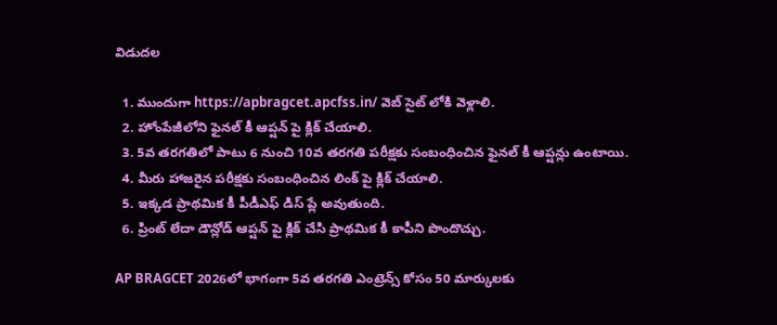విడుదల

  1. ముందుగా https://apbragcet.apcfss.in/ వెబ్ సైట్ లోకి వెళ్లాలి.
  2. హోంపేజీలోని ఫైనల్ కీ ఆప్షన్ పై క్లిక్ చేయాలి.
  3. 5వ తరగతిలో పాటు 6 నుంచి 10వ తరగతి పరీక్షకు సంబంధించిన ఫైనల్ కీ ఆప్షన్లు ఉంటాయి.
  4. మీరు హాజరైన పరీక్షకు సంబంధించిన లింక్ పై క్లిక్ చేయాలి.
  5. ఇక్కడ ప్రాథమిక కీ పీడీఎఫ్ డిస్ ప్లే అవుతుంది.
  6. ప్రింట్ లేదా డౌన్లోడ్ ఆప్షన్ పై క్లిక్ చేసి ప్రాథమిక కీ కాపీని పొందొచ్చు.

AP BRAGCET 2026లో భాగంగా 5వ తరగతి ఎంట్రెన్స్ కోసం 50 మార్కులకు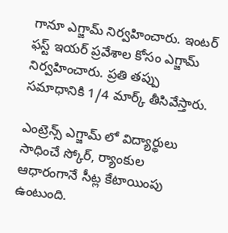గానూ ఎగ్జామ్ నిర్వహించారు. ఇంటర్ ఫస్ట్ ఇయర్ ప్రవేశాల కోసం ఎగ్జామ్ నిర్వహించారు. ప్రతి తప్పు సమాధానికి 1/4 మార్క్ తీసివేస్తారు.

ఎంట్రెన్స్ ఎగ్జామ్ లో విద్యార్థులు సాధించే స్కోర్, ర్యాంకుల ఆధారంగానే సీట్ల కేటాయింపు ఉంటుంది.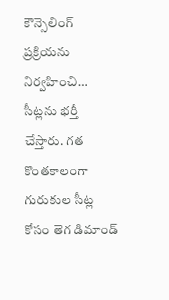కౌన్సెలింగ్ ప్రక్రియను నిర్వహించి… సీట్లను భర్తీ చేస్తారు. గత కొంతకాలంగా గురుకుల సీట్ల కోసం తెగ డిమాండ్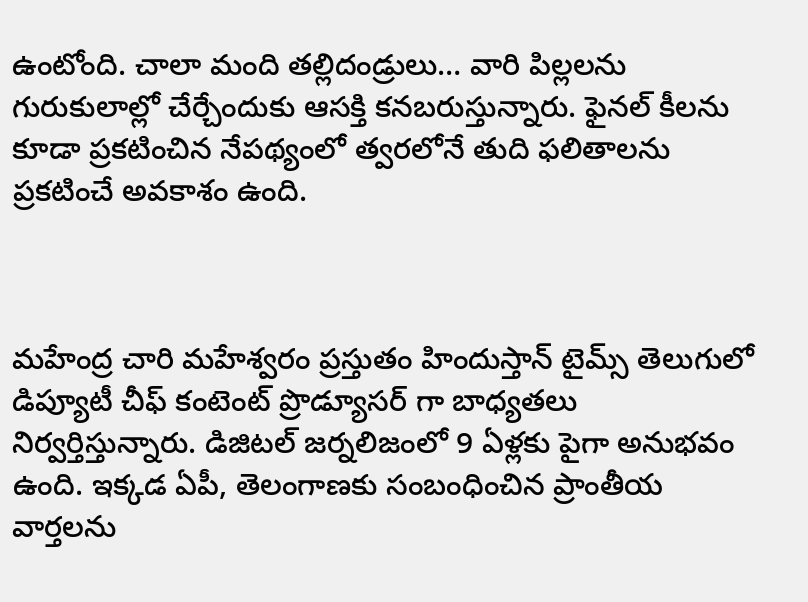ఉంటోంది. చాలా మంది తల్లిదండ్రులు… వారి పిల్లలను గురుకులాల్లో చేర్చేందుకు ఆసక్తి కనబరుస్తున్నారు. ఫైనల్ కీలను కూడా ప్రకటించిన నేపథ్యంలో త్వరలోనే తుది ఫలితాలను ప్రకటించే అవకాశం ఉంది.



మహేంద్ర చారి మహేశ్వరం ప్రస్తుతం హిందుస్తాన్ టైమ్స్ తెలుగులో డిప్యూటీ చీఫ్ కంటెంట్ ప్రొడ్యూసర్ గా బాధ్యతలు నిర్వర్తిస్తున్నారు. డిజిటల్ జర్నలిజంలో 9 ఏళ్లకు పైగా అనుభవం ఉంది. ఇక్కడ ఏపీ, తెలంగాణకు సంబంధించిన ప్రాంతీయ వార్తలను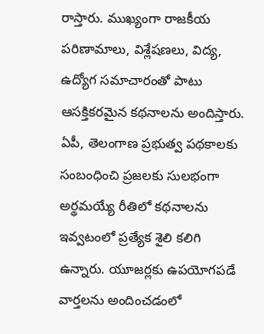రాస్తారు. ముఖ్యంగా రాజకీయ పరిణామాలు, విశ్లేషణలు, విద్య, ఉద్యోగ సమాచారంతో పాటు ఆసక్తికరమైన కథనాలను అందిస్తారు. ఏపీ, తెలంగాణ ప్రభుత్వ పథకాలకు సంబంధించి ప్రజలకు సులభంగా అర్థమయ్యే రీతిలో కథనాలను ఇవ్వటంలో ప్రత్యేక శైలి కలిగి ఉన్నారు. యూజర్లకు ఉపయోగపడే వార్తలను అందించడంలో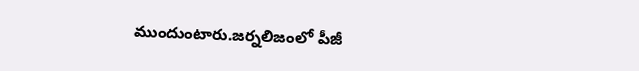ముందుంటారు.జర్నలిజంలో పీజీ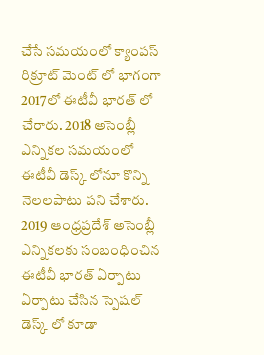చేసే సమయంలో క్యాంపస్ రిక్రూట్ మెంట్ లో భాగంగా 2017లో ఈటీవీ భారత్ లో చేరారు. 2018 అసెంబ్లీ ఎన్నికల సమయంలో ఈటీవీ డెస్క్ లోనూ కొన్ని నెలలపాటు పని చేశారు. 2019 ఆంధ్రప్రదేశ్ అసెంబ్లీ ఎన్నికలకు సంబంధించిన ఈటీవీ భారత్ ఏర్పాటు ఏర్పాటు చేసిన స్పెషల్ డెస్క్ లో కూడా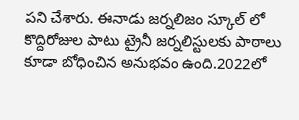పని చేశారు. ఈనాడు జర్నలిజం స్కూల్ లో కొద్దిరోజుల పాటు ట్రైనీ జర్నలిస్టులకు పాఠాలు కూడా బోధించిన అనుభవం ఉంది.2022లో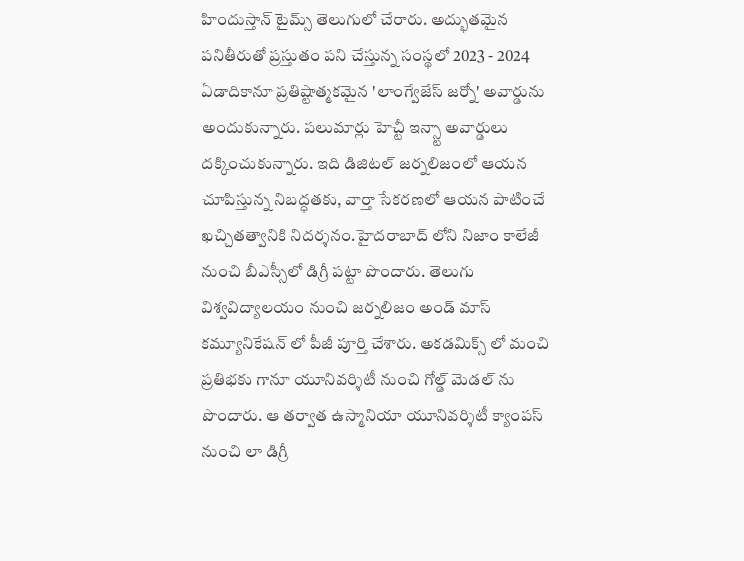హిందుస్తాన్ టైమ్స్ తెలుగులో చేరారు. అద్భుతమైన పనితీరుతో ప్రస్తుతం పని చేస్తున్న సంస్థలో 2023 - 2024 ఏడాదికానూ ప్రతిష్టాత్మకమైన 'లాంగ్వేజేస్ జర్నో' అవార్డును అందుకున్నారు. పలుమార్లు హెచ్టీ ఇన్స్టా అవార్డులు దక్కించుకున్నారు. ఇది డిజిటల్ జర్నలిజంలో ఆయన చూపిస్తున్న నిబద్ధతకు, వార్తా సేకరణలో ఆయన పాటించే ఖచ్చితత్వానికి నిదర్శనం.హైదరాబాద్ లోని నిజాం కాలేజీ నుంచి బీఎస్సీలో డిగ్రీ పట్టా పొందారు. తెలుగు విశ్వవిద్యాలయం నుంచి జర్నలిజం అండ్ మాస్ కమ్యూనికేషన్ లో పీజీ పూర్తి చేశారు. అకడమిక్స్ లో మంచి ప్రతిభకు గానూ యూనివర్శిటీ నుంచి గోల్డ్ మెడల్ ను పొందారు. ఆ తర్వాత ఉస్మానియా యూనివర్శిటీ క్యాంపస్ నుంచి లా డిగ్రీ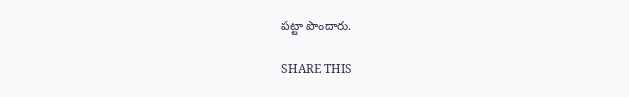పట్టా పొందారు.

SHARE THIS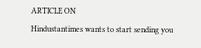ARTICLE ON
Hindustantimes wants to start sending you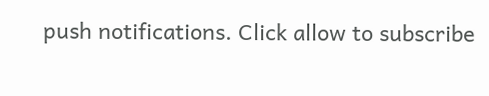push notifications. Click allow to subscribe